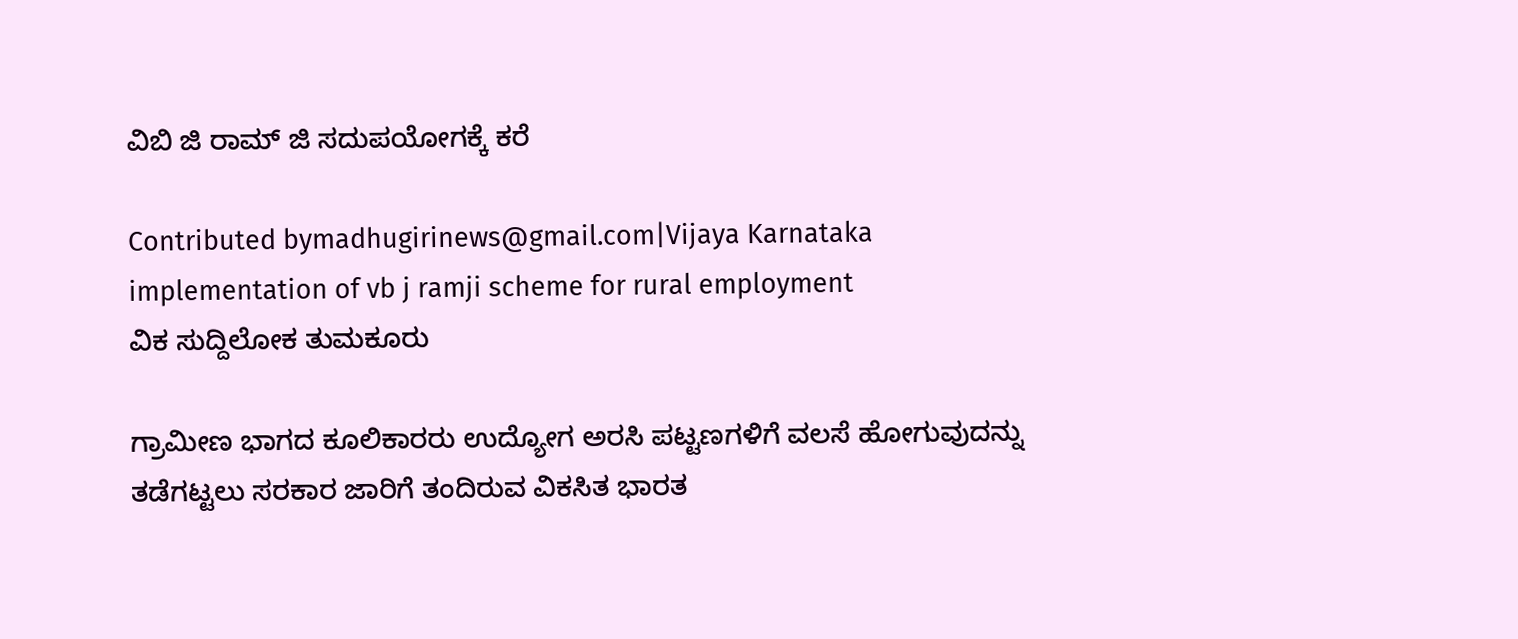ವಿಬಿ ಜಿ ರಾಮ್ ಜಿ ಸದುಪಯೋಗಕ್ಕೆ ಕರೆ

Contributed bymadhugirinews@gmail.com|Vijaya Karnataka
implementation of vb j ramji scheme for rural employment
ವಿಕ ಸುದ್ದಿಲೋಕ ತುಮಕೂರು

ಗ್ರಾಮೀಣ ಭಾಗದ ಕೂಲಿಕಾರರು ಉದ್ಯೋಗ ಅರಸಿ ಪಟ್ಟಣಗಳಿಗೆ ವಲಸೆ ಹೋಗುವುದನ್ನು ತಡೆಗಟ್ಟಲು ಸರಕಾರ ಜಾರಿಗೆ ತಂದಿರುವ ವಿಕಸಿತ ಭಾರತ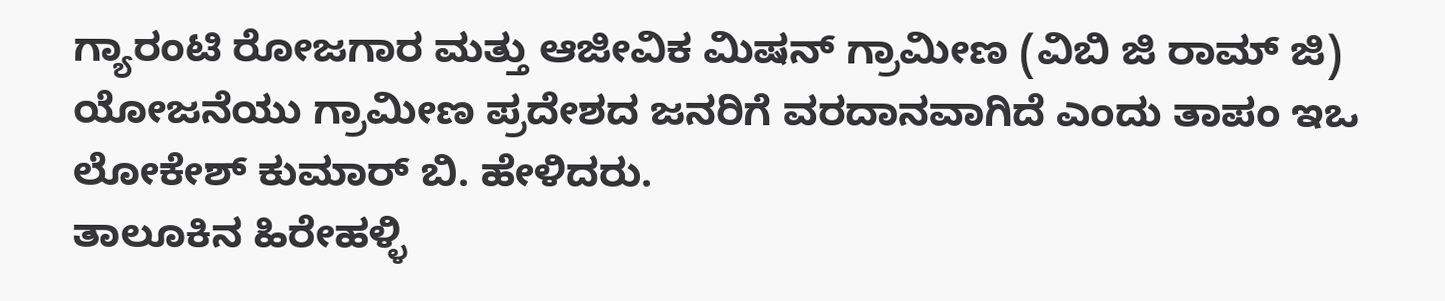ಗ್ಯಾರಂಟಿ ರೋಜಗಾರ ಮತ್ತು ಆಜೀವಿಕ ಮಿಷನ್ ಗ್ರಾಮೀಣ (ವಿಬಿ ಜಿ ರಾಮ್ ಜಿ) ಯೋಜನೆಯು ಗ್ರಾಮೀಣ ಪ್ರದೇಶದ ಜನರಿಗೆ ವರದಾನವಾಗಿದೆ ಎಂದು ತಾಪಂ ಇಒ ಲೋಕೇಶ್ ಕುಮಾರ್ ಬಿ. ಹೇಳಿದರು.
ತಾಲೂಕಿನ ಹಿರೇಹಳ್ಳಿ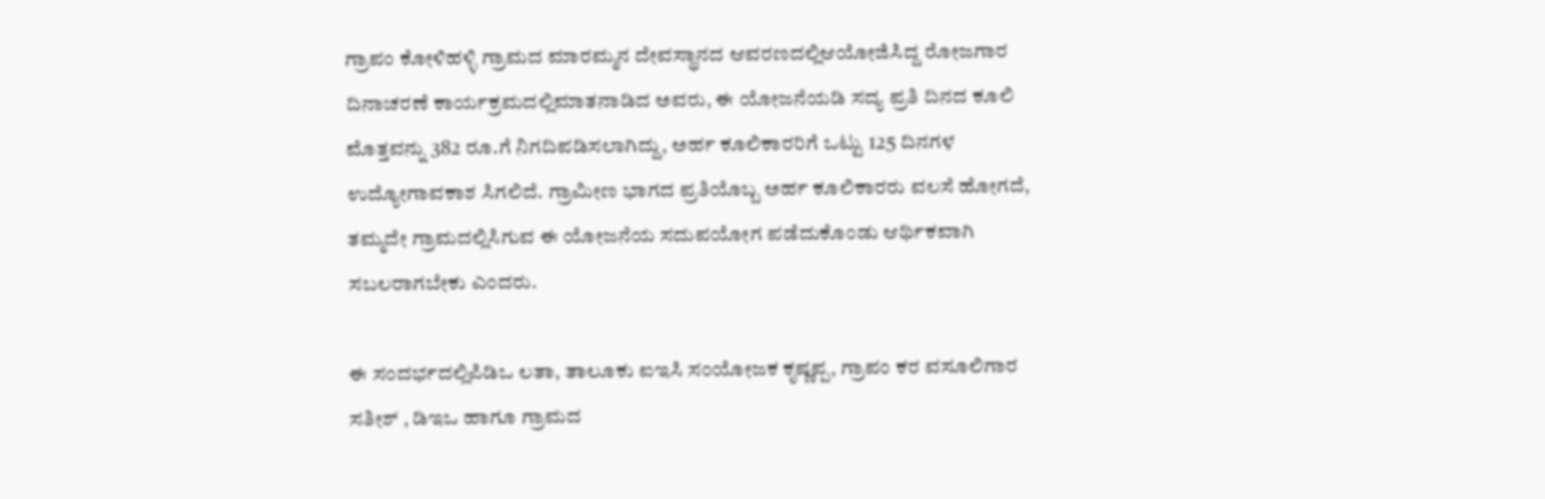ಗ್ರಾಪಂ ಕೋಳಿಹಳ್ಳಿ ಗ್ರಾಮದ ಮಾರಮ್ಮನ ದೇವಸ್ಥಾನದ ಆವರಣದಲ್ಲಿಆಯೋಜಿಸಿದ್ದ ರೋಜಗಾರ ದಿನಾಚರಣೆ ಕಾರ್ಯಕ್ರಮದಲ್ಲಿಮಾತನಾಡಿದ ಅವರು, ಈ ಯೋಜನೆಯಡಿ ಸದ್ಯ ಪ್ರತಿ ದಿನದ ಕೂಲಿ ಮೊತ್ತವನ್ನು 382 ರೂ.ಗೆ ನಿಗದಿಪಡಿಸಲಾಗಿದ್ದು, ಅರ್ಹ ಕೂಲಿಕಾರರಿಗೆ ಒಟ್ಟು 125 ದಿನಗಳ ಉದ್ಯೋಗಾವಕಾಶ ಸಿಗಲಿದೆ. ಗ್ರಾಮೀಣ ಭಾಗದ ಪ್ರತಿಯೊಬ್ಬ ಅರ್ಹ ಕೂಲಿಕಾರರು ವಲಸೆ ಹೋಗದೆ, ತಮ್ಮದೇ ಗ್ರಾಮದಲ್ಲಿಸಿಗುವ ಈ ಯೋಜನೆಯ ಸದುಪಯೋಗ ಪಡೆದುಕೊಂಡು ಆರ್ಥಿಕವಾಗಿ ಸಬಲರಾಗಬೇಕು ಎಂದರು.

ಈ ಸಂದರ್ಭದಲ್ಲಿಪಿಡಿಒ ಲತಾ, ತಾಲೂಕು ಐಇಸಿ ಸಂಯೋಜಕ ಕೃಷ್ಣಪ್ಪ, ಗ್ರಾಪಂ ಕರ ವಸೂಲಿಗಾರ ಸತೀಶ್ , ಡಿಇಒ ಹಾಗೂ ಗ್ರಾಮದ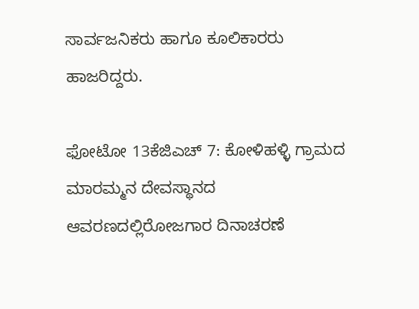ಸಾರ್ವಜನಿಕರು ಹಾಗೂ ಕೂಲಿಕಾರರು ಹಾಜರಿದ್ದರು.

ಫೋಟೋ 13ಕೆಜಿಎಚ್ 7: ಕೋಳಿಹಳ್ಳಿ ಗ್ರಾಮದ ಮಾರಮ್ಮನ ದೇವಸ್ಥಾನದ ಆವರಣದಲ್ಲಿರೋಜಗಾರ ದಿನಾಚರಣೆ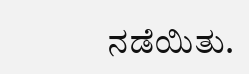ನಡೆಯಿತು.